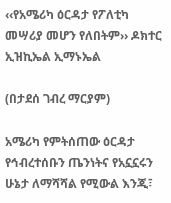‹‹የአሜሪካ ዕርዳታ የፖለቲካ መሣሪያ መሆን የለበትም›› ዶክተር ኢዝኪኤል ኢማኑኤል

(በታደሰ ገብረ ማርያም)

አሜሪካ የምትሰጠው ዕርዳታ የኅብረተሰቡን ጤንነትና የአኗኗሩን ሁኔታ ለማሻሻል የሚውል እንጂ፣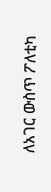ለአገር ውስጥ ፖለቲካ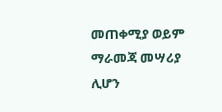መጠቀሚያ ወይም ማራመጃ መሣሪያ ሊሆን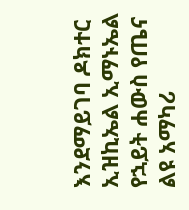እንደማይገባ ዶክተር ኢዝኪኤል ኢማኑኤል የኋይት ሐውስ የጤና ልዩ አማካሪ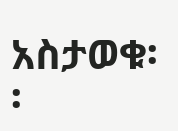አስታወቁ፡፡